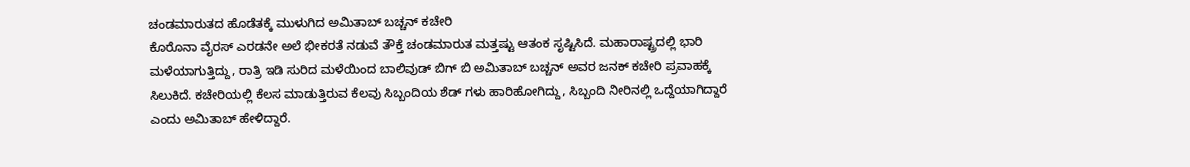ಚಂಡಮಾರುತದ ಹೊಡೆತಕ್ಕೆ ಮುಳುಗಿದ ಅಮಿತಾಬ್ ಬಚ್ಚನ್ ಕಚೇರಿ
ಕೊರೊನಾ ವೈರಸ್ ಎರಡನೇ ಅಲೆ ಭೀಕರತೆ ನಡುವೆ ತೌಕ್ತೆ ಚಂಡಮಾರುತ ಮತ್ತಷ್ಟು ಆತಂಕ ಸೃಷ್ಟಿಸಿದೆ. ಮಹಾರಾಷ್ಟ್ರದಲ್ಲಿ ಭಾರಿ ಮಳೆಯಾಗುತ್ತಿದ್ದು, ರಾತ್ರಿ ಇಡಿ ಸುರಿದ ಮಳೆಯಿಂದ ಬಾಲಿವುಡ್ ಬಿಗ್ ಬಿ ಅಮಿತಾಬ್ ಬಚ್ಚನ್ ಅವರ ಜನಕ್ ಕಚೇರಿ ಪ್ರವಾಹಕ್ಕೆ ಸಿಲುಕಿದೆ. ಕಚೇರಿಯಲ್ಲಿ ಕೆಲಸ ಮಾಡುತ್ತಿರುವ ಕೆಲವು ಸಿಬ್ಬಂದಿಯ ಶೆಡ್ ಗಳು ಹಾರಿಹೋಗಿದ್ದು, ಸಿಬ್ಬಂದಿ ನೀರಿನಲ್ಲಿ ಒದ್ದೆಯಾಗಿದ್ದಾರೆ ಎಂದು ಅಮಿತಾಬ್ ಹೇಳಿದ್ದಾರೆ.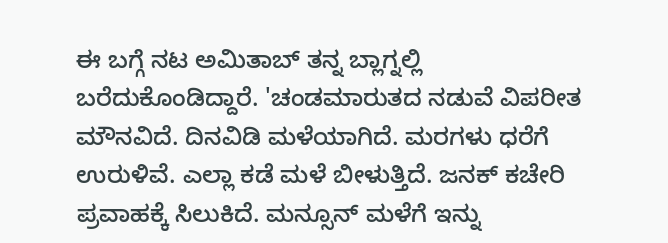ಈ ಬಗ್ಗೆ ನಟ ಅಮಿತಾಬ್ ತನ್ನ ಬ್ಲಾಗ್ನಲ್ಲಿ ಬರೆದುಕೊಂಡಿದ್ದಾರೆ. 'ಚಂಡಮಾರುತದ ನಡುವೆ ವಿಪರೀತ ಮೌನವಿದೆ. ದಿನವಿಡಿ ಮಳೆಯಾಗಿದೆ. ಮರಗಳು ಧರೆಗೆ ಉರುಳಿವೆ. ಎಲ್ಲಾ ಕಡೆ ಮಳೆ ಬೀಳುತ್ತಿದೆ. ಜನಕ್ ಕಚೇರಿ ಪ್ರವಾಹಕ್ಕೆ ಸಿಲುಕಿದೆ. ಮನ್ಸೂನ್ ಮಳೆಗೆ ಇನ್ನು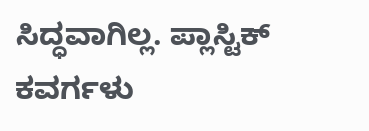ಸಿದ್ಧವಾಗಿಲ್ಲ. ಪ್ಲಾಸ್ಟಿಕ್ ಕವರ್ಗಳು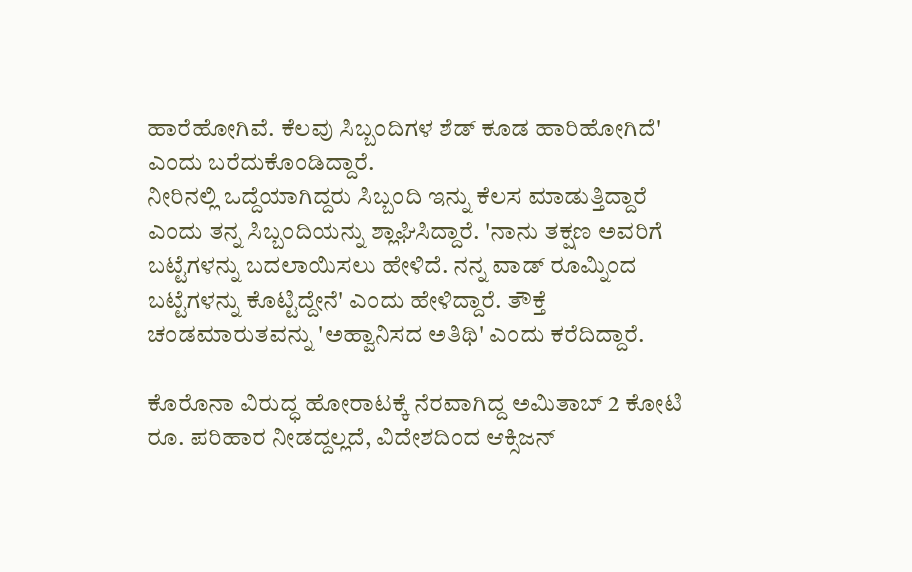ಹಾರೆಹೋಗಿವೆ. ಕೆಲವು ಸಿಬ್ಬಂದಿಗಳ ಶೆಡ್ ಕೂಡ ಹಾರಿಹೋಗಿದೆ' ಎಂದು ಬರೆದುಕೊಂಡಿದ್ದಾರೆ.
ನೀರಿನಲ್ಲಿ ಒದ್ದೆಯಾಗಿದ್ದರು ಸಿಬ್ಬಂದಿ ಇನ್ನು ಕೆಲಸ ಮಾಡುತ್ತಿದ್ದಾರೆ ಎಂದು ತನ್ನ ಸಿಬ್ಬಂದಿಯನ್ನು ಶ್ಲಾಘಿಸಿದ್ದಾರೆ. 'ನಾನು ತಕ್ಷಣ ಅವರಿಗೆ ಬಟ್ಟೆಗಳನ್ನು ಬದಲಾಯಿಸಲು ಹೇಳಿದೆ. ನನ್ನ ವಾಡ್ ರೂಮ್ನಿಂದ ಬಟ್ಟೆಗಳನ್ನು ಕೊಟ್ಟಿದ್ದೇನೆ' ಎಂದು ಹೇಳಿದ್ದಾರೆ. ತೌಕ್ತೆ ಚಂಡಮಾರುತವನ್ನು 'ಅಹ್ವಾನಿಸದ ಅತಿಥಿ' ಎಂದು ಕರೆದಿದ್ದಾರೆ.

ಕೊರೊನಾ ವಿರುದ್ಧ ಹೋರಾಟಕ್ಕೆ ನೆರವಾಗಿದ್ದ ಅಮಿತಾಬ್ 2 ಕೋಟಿ ರೂ. ಪರಿಹಾರ ನೀಡದ್ದಲ್ಲದೆ, ವಿದೇಶದಿಂದ ಆಕ್ಸಿಜನ್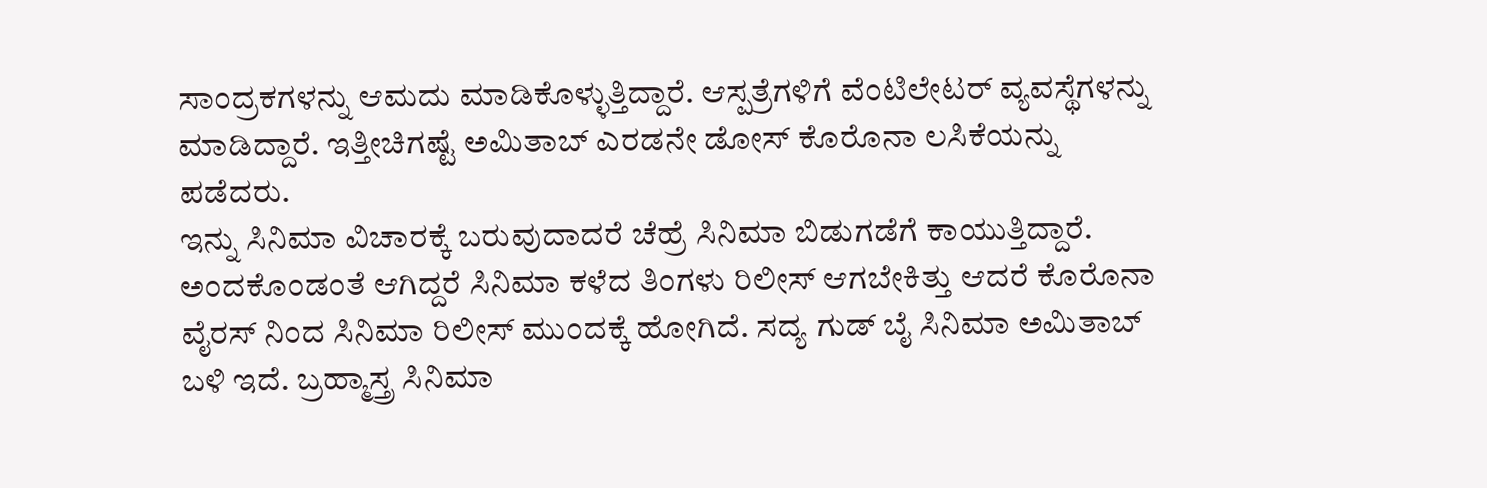ಸಾಂದ್ರಕಗಳನ್ನು ಆಮದು ಮಾಡಿಕೊಳ್ಳುತ್ತಿದ್ದಾರೆ. ಆಸ್ಪತ್ರೆಗಳಿಗೆ ವೆಂಟಿಲೇಟರ್ ವ್ಯವಸ್ಥೆಗಳನ್ನು ಮಾಡಿದ್ದಾರೆ. ಇತ್ತೀಚಿಗಷ್ಟೆ ಅಮಿತಾಬ್ ಎರಡನೇ ಡೋಸ್ ಕೊರೊನಾ ಲಸಿಕೆಯನ್ನು ಪಡೆದರು.
ಇನ್ನು ಸಿನಿಮಾ ವಿಚಾರಕ್ಕೆ ಬರುವುದಾದರೆ ಚೆಹ್ರೆ ಸಿನಿಮಾ ಬಿಡುಗಡೆಗೆ ಕಾಯುತ್ತಿದ್ದಾರೆ. ಅಂದಕೊಂಡಂತೆ ಆಗಿದ್ದರೆ ಸಿನಿಮಾ ಕಳೆದ ತಿಂಗಳು ರಿಲೀಸ್ ಆಗಬೇಕಿತ್ತು ಆದರೆ ಕೊರೊನಾ ವೈರಸ್ ನಿಂದ ಸಿನಿಮಾ ರಿಲೀಸ್ ಮುಂದಕ್ಕೆ ಹೋಗಿದೆ. ಸದ್ಯ ಗುಡ್ ಬೈ ಸಿನಿಮಾ ಅಮಿತಾಬ್ ಬಳಿ ಇದೆ. ಬ್ರಹ್ಮಾಸ್ತ್ರ ಸಿನಿಮಾ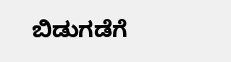ಬಿಡುಗಡೆಗೆ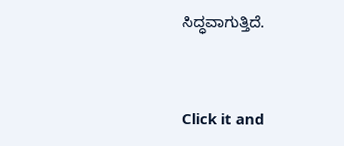ಸಿದ್ಧವಾಗುತ್ತಿದೆ.


Click it and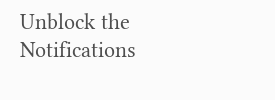Unblock the Notifications